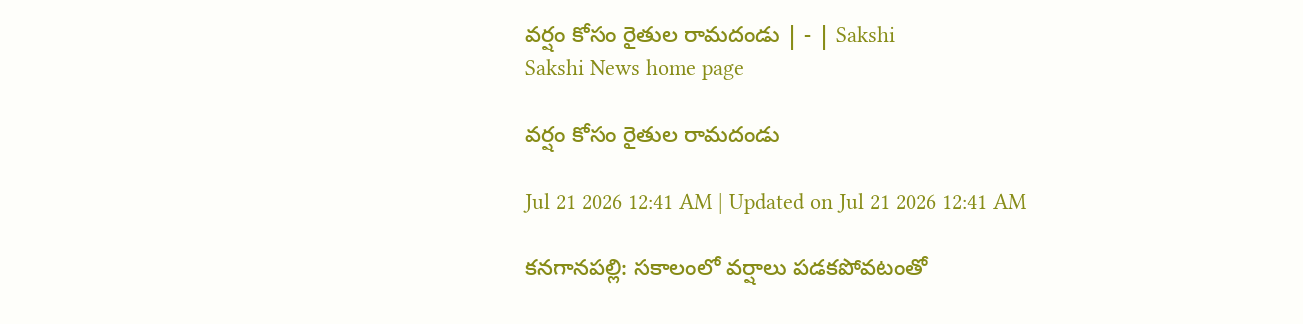వర్షం కోసం రైతుల రామదండు | - | Sakshi
Sakshi News home page

వర్షం కోసం రైతుల రామదండు

Jul 21 2026 12:41 AM | Updated on Jul 21 2026 12:41 AM

కనగానపల్లి: సకాలంలో వర్షాలు పడకపోవటంతో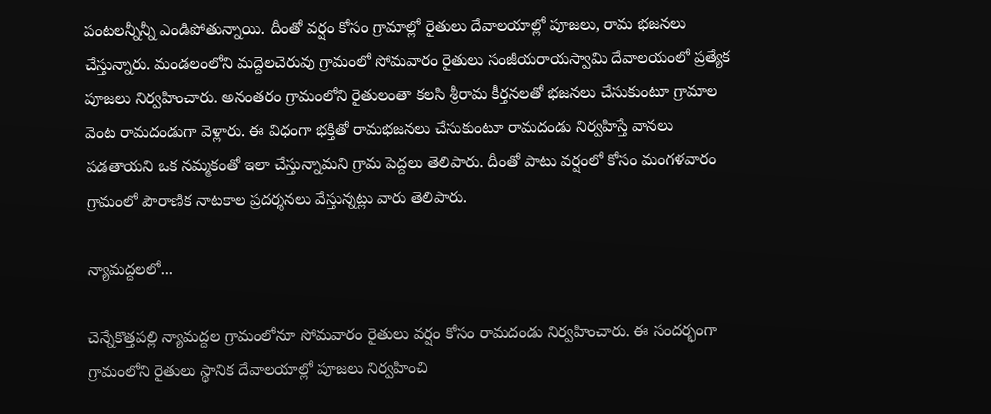పంటలన్నీన్నీ ఎండిపోతున్నాయి. దీంతో వర్షం కోసం గ్రామాల్లో రైతులు దేవాలయాల్లో పూజలు, రామ భజనలు చేస్తున్నారు. మండలంలోని మద్దెలచెరువు గ్రామంలో సోమవారం రైతులు సంజీయరాయస్వామి దేవాలయంలో ప్రత్యేక పూజలు నిర్వహించారు. అనంతరం గ్రామంలోని రైతులంతా కలసి శ్రీరామ కీర్తనలతో భజనలు చేసుకుంటూ గ్రామాల వెంట రామదండుగా వెళ్లారు. ఈ విధంగా భక్తితో రామభజనలు చేసుకుంటూ రామదండు నిర్వహిస్తే వానలు పడతాయని ఒక నమ్మకంతో ఇలా చేస్తున్నామని గ్రామ పెద్దలు తెలిపారు. దీంతో పాటు వర్షంలో కోసం మంగళవారం గ్రామంలో పౌరాణిక నాటకాల ప్రదర్శనలు వేస్తున్నట్లు వారు తెలిపారు.

న్యామద్దలలో...

చెన్నేకొత్తపల్లి న్యామద్దల గ్రామంలోనూ సోమవారం రైతులు వర్షం కోసం రామదండు నిర్వహించారు. ఈ సందర్భంగా గ్రామంలోని రైతులు స్థానిక దేవాలయాల్లో పూజలు నిర్వహించి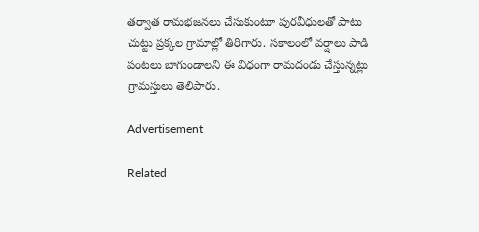తర్వాత రామభజనలు చేసుకుంటూ పురవీధులతో పాటు చుట్టు ప్రక్కల గ్రామాల్లో తిరిగారు. సకాలంలో వర్షాలు పాడి పంటలు బాగుండాలని ఈ విధంగా రామదండు చేస్తున్నట్లు గ్రామస్తులు తెలిపారు.

Advertisement

Related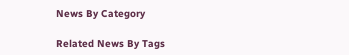News By Category

Related News By Tags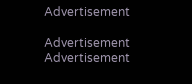Advertisement

Advertisement
Advertisement